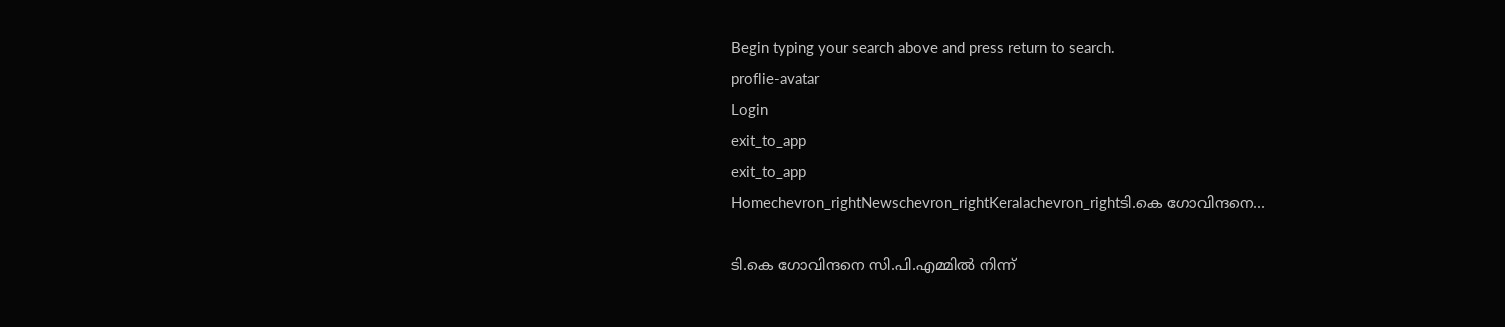Begin typing your search above and press return to search.
proflie-avatar
Login
exit_to_app
exit_to_app
Homechevron_rightNewschevron_rightKeralachevron_rightടി.കെ ഗോവിന്ദനെ...

ടി.കെ ഗോവിന്ദനെ സി.പി.എമ്മിൽ നിന്ന്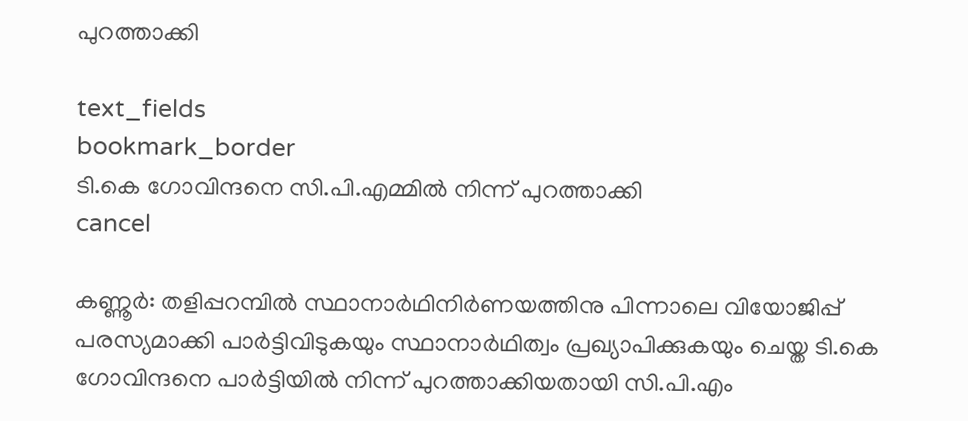പുറത്താക്കി

text_fields
bookmark_border
ടി.കെ ഗോവിന്ദനെ സി.പി.എമ്മിൽ നിന്ന് പുറത്താക്കി
cancel

കണ്ണൂർ: തളിപ്പറമ്പിൽ സ്ഥാനാർഥിനിർണയത്തിനു പിന്നാലെ വിയോജിപ്പ് പരസ്യമാക്കി പാർട്ടിവിടുകയും സ്ഥാനാർഥിത്വം പ്രഖ്യാപിക്കുകയും ചെയ്ത ടി.കെ ഗോവിന്ദനെ പാർട്ടിയിൽ നിന്ന് പുറത്താക്കിയതായി സി.പി.എം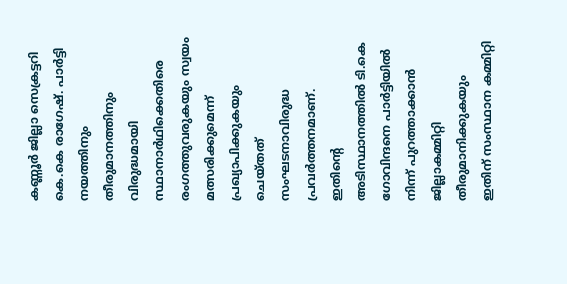കണ്ണൂർ ജില്ലാ സെക്രട്ടറി കെ.കെ രാഗേഷ്. പാർട്ടി നയത്തിനും തീരുമാനത്തിനും വിരുദ്ധമായി സ്ഥാനാർഥിക്കെതിരെ രംഗത്തുവരുകയും സ്വയം മത്സരിക്കുമെന്ന് പ്രഖ്യാപിക്കുകയും ചെയ്തത് സംഘടനാവിരുദ്ധ പ്രവർത്തനമാണ്. ഇതിന്‍റെ അടിസ്ഥാനത്തിൽ ടി.കെ ഗോവിന്ദനെ പാർട്ടിയിൽ നിന്ന് പുറത്താക്കാൻ ജില്ലാകമ്മിറ്റി തീരുമാനിക്കുകയും ഇതിന് സംസ്ഥാന കമ്മിറ്റി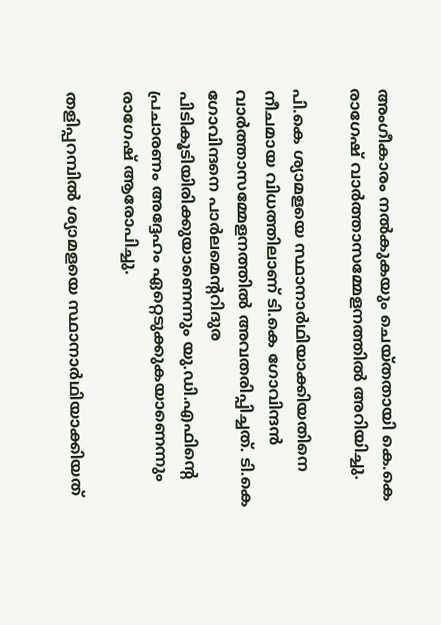അംഗീകാരം നൽകുകയും ചെയ്തതായി കെ.കെ രാഗേഷ് വാർത്താസമ്മേളനത്തിൽ അറിയിച്ചു.

പി.കെ ശ്യാമളയെ സ്ഥാനാർഥിയാക്കിയതിനെ നീചമായ വിധത്തിലാണ് ടി.കെ ഗോവിന്ദൻ വാർത്താസമ്മേളനത്തിൽ അവതരിപ്പിച്ചത്. ടി.കെ ഗോവിന്ദനെ പാർലമെന്‍ററിദുര പിടികൂടിയിരിക്കുയാണെന്നും യു.ഡി.എഫിന്‍റെ പ്രചാരണം അദ്ദേഹം ഏറ്റെടുക്കുകയാണെന്നും രാഗേഷ് ആരോപിച്ചു.

തളിപ്പറമ്പിൽ ശ്യാമളയെ സ്ഥാനാർഥിയാക്കിയത്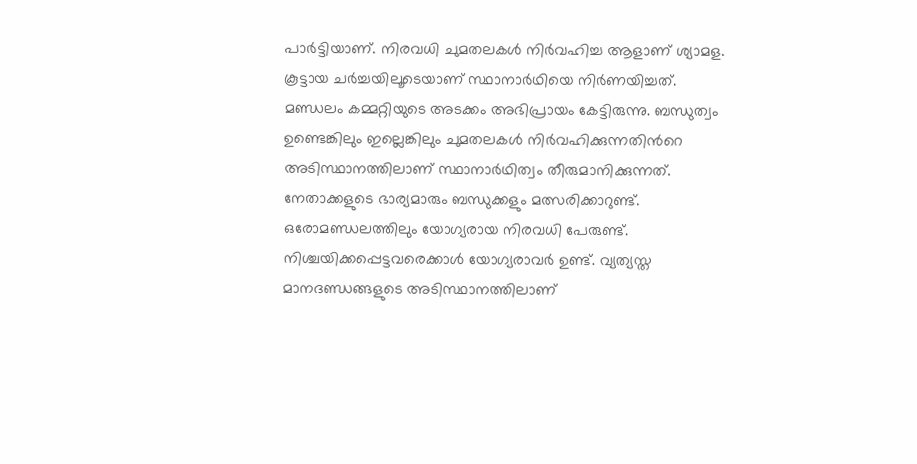പാർട്ടിയാണ്. നിരവധി ചുമതലകൾ നിർവഹിച്ച ആളാണ് ശ്യാമള. കൂട്ടായ ചർച്ചയിലൂടെയാണ് സ്ഥാനാർഥിയെ നിർണയിച്ചത്. മണ്ഡലം കമ്മറ്റിയുടെ അടക്കം അഭിപ്രായം കേട്ടിരുന്നു. ബന്ധുത്വം ഉണ്ടെങ്കിലും ഇല്ലെങ്കിലും ചുമതലകൾ നിർവഹിക്കുന്നതിന്‍റെ അടിസ്ഥാനത്തിലാണ് സ്ഥാനാർഥിത്വം തീരുമാനിക്കുന്നത്. നേതാക്കളുടെ ഭാര്യമാരും ബന്ധുക്കളും മത്സരിക്കാറുണ്ട്. ഒരോമണ്ഡലത്തിലും യോഗ്യരായ നിരവധി പേരുണ്ട്. നിശ്ചയിക്കപ്പെട്ടവരെക്കാൾ യോഗ്യരാവർ ഉണ്ട്. വ്യത്യസ്ത മാനദണ്ഡങ്ങളുടെ അടിസ്ഥാനത്തിലാണ്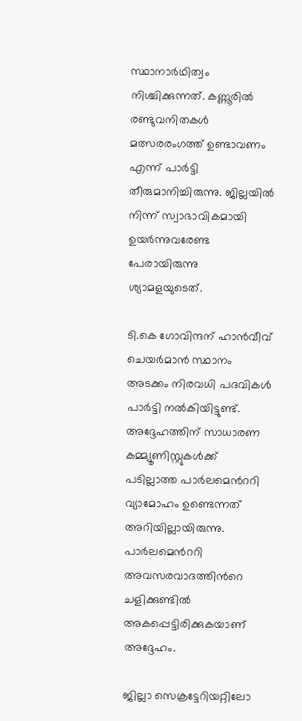സ്ഥാനാർഥിത്വം നിശ്ചിക്കുന്നത്. കണ്ണൂരിൽ രണ്ടുവനിതകൾ മത്സരരംഗത്ത് ഉണ്ടാവണം എന്ന് പാർട്ടി തീരുമാനിച്ചിരുന്നു. ജില്ലയിൽ നിന്ന് സ്വാഭാവികമായി ഉയർന്നുവരേണ്ട പേരായിരുന്നു ശ്യാമളയുടെത്.

ടി.കെ ഗോവിന്ദന് ഹാൻവീവ് ചെയർമാൻ സ്ഥാനം അടക്കം നിരവധി പദവികൾ പാർട്ടി നൽകിയിട്ടുണ്ട്. അദ്ദേഹത്തിന് സാധാരണ കമ്മ്യൂണിസ്റ്റുകൾക്ക് പടില്ലാത്ത പാർലമെന്‍ററി വ്യാമോഹം ഉണ്ടെന്നത് അറിയില്ലായിരുന്നു. പാർലമെന്‍ററി അവസരവാദത്തിന്‍റെ ചളിക്കുണ്ടിൽ അകപ്പെട്ടിരിക്കുകയാണ് അദ്ദേഹം.

ജില്ലാ സെക്രട്ടേറിയറ്റിലോ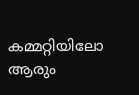കമ്മറ്റിയിലോ ആരും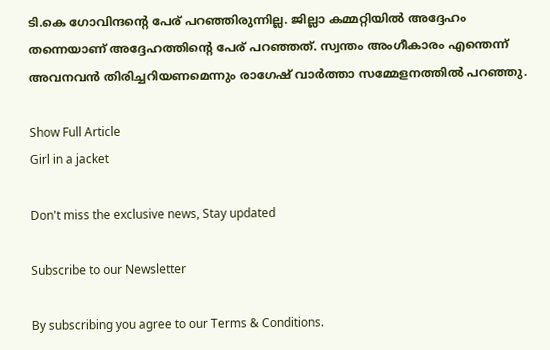ടി.കെ ഗോവിന്ദന്‍റെ പേര് പറഞ്ഞിരുന്നില്ല. ജില്ലാ കമ്മറ്റിയിൽ അദ്ദേഹം തന്നെയാണ് അദ്ദേഹത്തിന്‍റെ പേര് പറഞ്ഞത്. സ്വന്തം അംഗീകാരം എന്തെന്ന് അവനവൻ തിരിച്ചറിയണമെന്നും രാഗേഷ് വാർത്താ സമ്മേളനത്തിൽ പറഞ്ഞു.

Show Full Article
Girl in a jacket

Don't miss the exclusive news, Stay updated

Subscribe to our Newsletter

By subscribing you agree to our Terms & Conditions.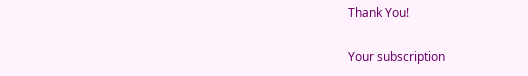Thank You!

Your subscription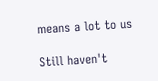means a lot to us

Still haven't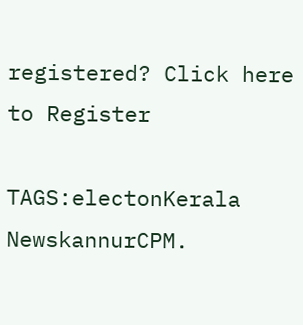registered? Click here to Register

TAGS:electonKerala NewskannurCPM.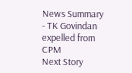News Summary - TK Govindan expelled from CPM
Next Story